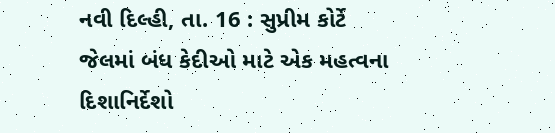નવી દિલ્હી, તા. 16 : સુપ્રીમ કોર્ટે
જેલમાં બંધ કેદીઓ માટે એક મહત્વના દિશાનિર્દેશો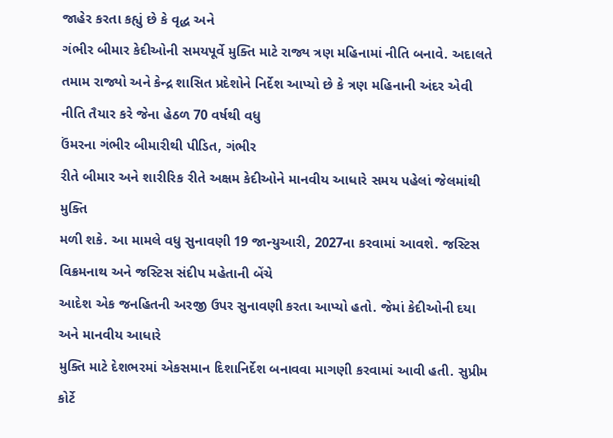જાહેર કરતા કહ્યું છે કે વૃદ્ધ અને
ગંભીર બીમાર કેદીઓની સમયપૂર્વે મુક્તિ માટે રાજ્ય ત્રણ મહિનામાં નીતિ બનાવે. અદાલતે
તમામ રાજ્યો અને કેન્દ્ર શાસિત પ્રદેશોને નિર્દેશ આપ્યો છે કે ત્રણ મહિનાની અંદર એવી
નીતિ તૈયાર કરે જેના હેઠળ 70 વર્ષથી વધુ
ઉંમરના ગંભીર બીમારીથી પીડિત, ગંભીર
રીતે બીમાર અને શારીરિક રીતે અક્ષમ કેદીઓને માનવીય આધારે સમય પહેલાં જેલમાંથી મુક્તિ
મળી શકે. આ મામલે વધુ સુનાવણી 19 જાન્યુઆરી, 2027ના કરવામાં આવશે. જસ્ટિસ વિક્રમનાથ અને જસ્ટિસ સંદીપ મહેતાની બેંચે
આદેશ એક જનહિતની અરજી ઉપર સુનાવણી કરતા આપ્યો હતો. જેમાં કેદીઓની દયા અને માનવીય આધારે
મુક્તિ માટે દેશભરમાં એકસમાન દિશાનિર્દેશ બનાવવા માગણી કરવામાં આવી હતી. સુપ્રીમ કોર્ટે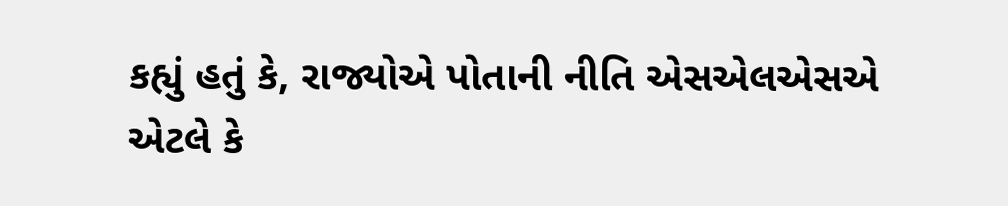કહ્યું હતું કે, રાજ્યોએ પોતાની નીતિ એસએલએસએ
એટલે કે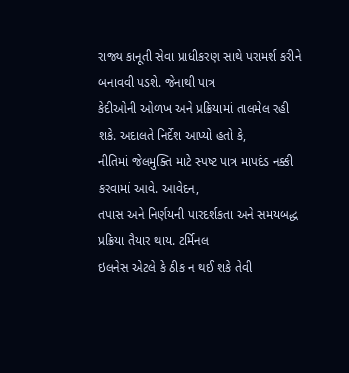રાજ્ય કાનૂતી સેવા પ્રાધીકરણ સાથે પરામર્શ કરીને બનાવવી પડશે. જેનાથી પાત્ર
કેદીઓની ઓળખ અને પ્રક્રિયામાં તાલમેલ રહી શકે. અદાલતે નિર્દેશ આપ્યો હતો કે,
નીતિમાં જેલમુક્તિ માટે સ્પષ્ટ પાત્ર માપદંડ નક્કી કરવામાં આવે. આવેદન,
તપાસ અને નિર્ણયની પારદર્શકતા અને સમયબદ્ધ પ્રક્રિયા તૈયાર થાય. ટર્મિનલ
ઇલનેસ એટલે કે ઠીક ન થઈ શકે તેવી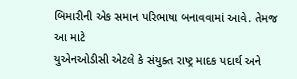બિમારીની એક સમાન પરિભાષા બનાવવામાં આવે. તેમજ આ માટે
યુએનઓડીસી એટલે કે સંયુક્ત રાષ્ટ્ર માદક પદાર્થ અને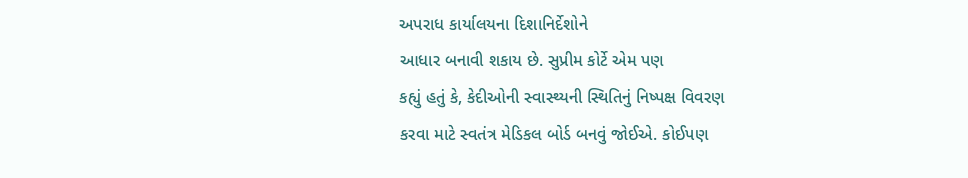અપરાધ કાર્યાલયના દિશાનિર્દેશોને
આધાર બનાવી શકાય છે. સુપ્રીમ કોર્ટે એમ પણ
કહ્યું હતું કે, કેદીઓની સ્વાસ્થ્યની સ્થિતિનું નિષ્પક્ષ વિવરણ
કરવા માટે સ્વતંત્ર મેડિકલ બોર્ડ બનવું જોઈએ. કોઈપણ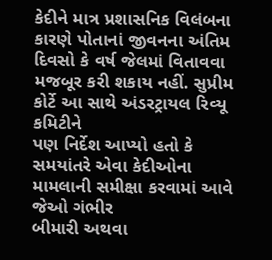કેદીને માત્ર પ્રશાસનિક વિલંબના
કારણે પોતાનાં જીવનના અંતિમ દિવસો કે વર્ષ જેલમાં વિતાવવા મજબૂર કરી શકાય નહીં. સુપ્રીમ કોર્ટે આ સાથે અંડરટ્રાયલ રિવ્યૂ કમિટીને
પણ નિર્દેશ આપ્યો હતો કે સમયાંતરે એવા કેદીઓના મામલાની સમીક્ષા કરવામાં આવે જેઓ ગંભીર
બીમારી અથવા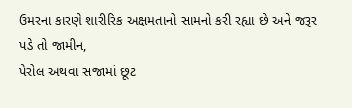ઉમરના કારણે શારીરિક અક્ષમતાનો સામનો કરી રહ્યા છે અને જરૂર પડે તો જામીન,
પેરોલ અથવા સજામાં છૂટ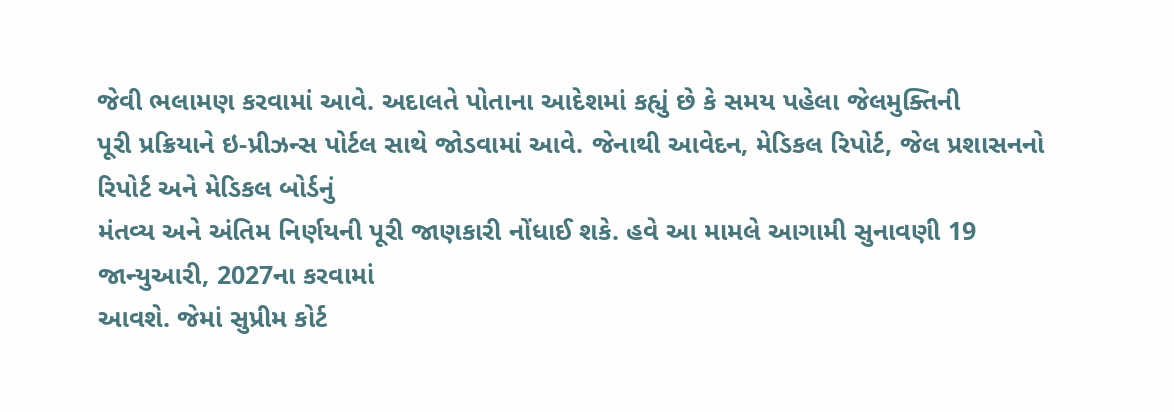જેવી ભલામણ કરવામાં આવે. અદાલતે પોતાના આદેશમાં કહ્યું છે કે સમય પહેલા જેલમુક્તિની
પૂરી પ્રક્રિયાને ઇ-પ્રીઝન્સ પોર્ટલ સાથે જોડવામાં આવે. જેનાથી આવેદન, મેડિકલ રિપોર્ટ, જેલ પ્રશાસનનો રિપોર્ટ અને મેડિકલ બોર્ડનું
મંતવ્ય અને અંતિમ નિર્ણયની પૂરી જાણકારી નોંધાઈ શકે. હવે આ મામલે આગામી સુનાવણી 19 જાન્યુઆરી, 2027ના કરવામાં
આવશે. જેમાં સુપ્રીમ કોર્ટ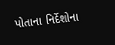પોતાના નિર્દેશોના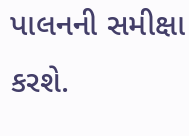પાલનની સમીક્ષા કરશે.